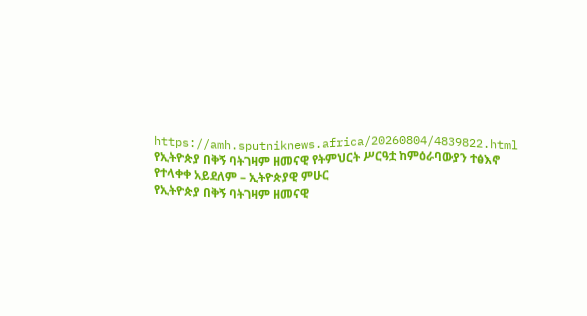https://amh.sputniknews.africa/20260804/4839822.html
የኢትዮጵያ በቅኝ ባትገዛም ዘመናዊ የትምህርት ሥርዓቷ ከምዕራባውያን ተፅእኖ የተላቀቀ አይደለም – ኢትዮጵያዊ ምሁር
የኢትዮጵያ በቅኝ ባትገዛም ዘመናዊ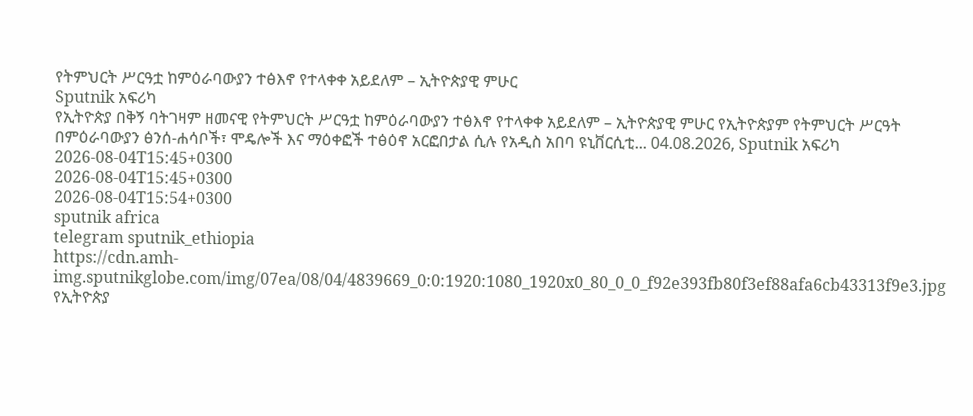የትምህርት ሥርዓቷ ከምዕራባውያን ተፅእኖ የተላቀቀ አይደለም – ኢትዮጵያዊ ምሁር
Sputnik አፍሪካ
የኢትዮጵያ በቅኝ ባትገዛም ዘመናዊ የትምህርት ሥርዓቷ ከምዕራባውያን ተፅእኖ የተላቀቀ አይደለም – ኢትዮጵያዊ ምሁር የኢትዮጵያም የትምህርት ሥርዓት በምዕራባውያን ፅንሰ-ሐሳቦች፣ ሞዴሎች እና ማዕቀፎች ተፅዕኖ አርፎበታል ሲሉ የአዲስ አበባ ዩኒቨርሲቲ... 04.08.2026, Sputnik አፍሪካ
2026-08-04T15:45+0300
2026-08-04T15:45+0300
2026-08-04T15:54+0300
sputnik africa
telegram sputnik_ethiopia
https://cdn.amh-img.sputnikglobe.com/img/07ea/08/04/4839669_0:0:1920:1080_1920x0_80_0_0_f92e393fb80f3ef88afa6cb43313f9e3.jpg
የኢትዮጵያ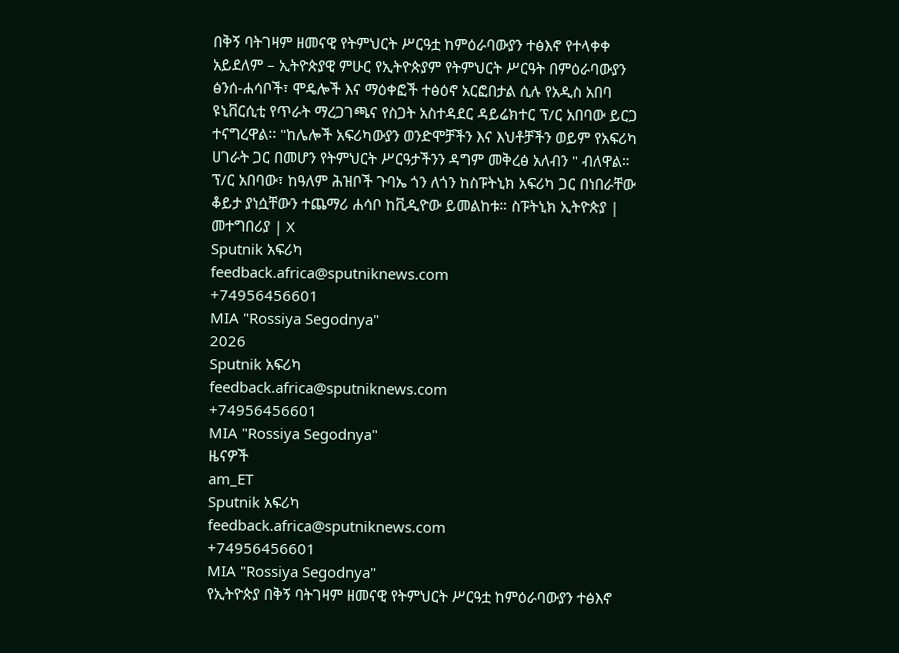በቅኝ ባትገዛም ዘመናዊ የትምህርት ሥርዓቷ ከምዕራባውያን ተፅእኖ የተላቀቀ አይደለም – ኢትዮጵያዊ ምሁር የኢትዮጵያም የትምህርት ሥርዓት በምዕራባውያን ፅንሰ-ሐሳቦች፣ ሞዴሎች እና ማዕቀፎች ተፅዕኖ አርፎበታል ሲሉ የአዲስ አበባ ዩኒቨርሲቲ የጥራት ማረጋገጫና የስጋት አስተዳደር ዳይሬክተር ፕ/ር አበባው ይርጋ ተናግረዋል፡፡ "ከሌሎች አፍሪካውያን ወንድሞቻችን እና እህቶቻችን ወይም የአፍሪካ ሀገራት ጋር በመሆን የትምህርት ሥርዓታችንን ዳግም መቅረፅ አለብን " ብለዋል። ፕ/ር አበባው፣ ከዓለም ሕዝቦች ጉባኤ ጎን ለጎን ከስፑትኒክ አፍሪካ ጋር በነበራቸው ቆይታ ያነሷቸውን ተጨማሪ ሐሳቦ ከቪዲዮው ይመልከቱ። ስፑትኒክ ኢትዮጵያ | መተግበሪያ | X
Sputnik አፍሪካ
feedback.africa@sputniknews.com
+74956456601
MIA "Rossiya Segodnya"
2026
Sputnik አፍሪካ
feedback.africa@sputniknews.com
+74956456601
MIA "Rossiya Segodnya"
ዜናዎች
am_ET
Sputnik አፍሪካ
feedback.africa@sputniknews.com
+74956456601
MIA "Rossiya Segodnya"
የኢትዮጵያ በቅኝ ባትገዛም ዘመናዊ የትምህርት ሥርዓቷ ከምዕራባውያን ተፅእኖ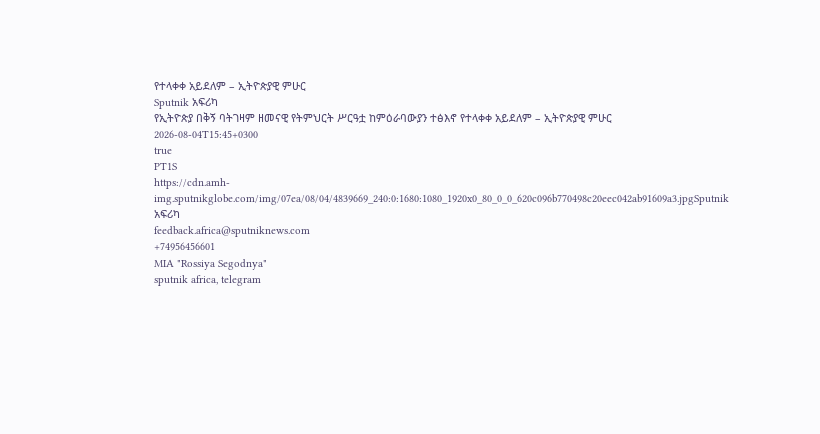የተላቀቀ አይደለም – ኢትዮጵያዊ ምሁር
Sputnik አፍሪካ
የኢትዮጵያ በቅኝ ባትገዛም ዘመናዊ የትምህርት ሥርዓቷ ከምዕራባውያን ተፅእኖ የተላቀቀ አይደለም – ኢትዮጵያዊ ምሁር
2026-08-04T15:45+0300
true
PT1S
https://cdn.amh-img.sputnikglobe.com/img/07ea/08/04/4839669_240:0:1680:1080_1920x0_80_0_0_620c096b770498c20eec042ab91609a3.jpgSputnik አፍሪካ
feedback.africa@sputniknews.com
+74956456601
MIA "Rossiya Segodnya"
sputnik africa, telegram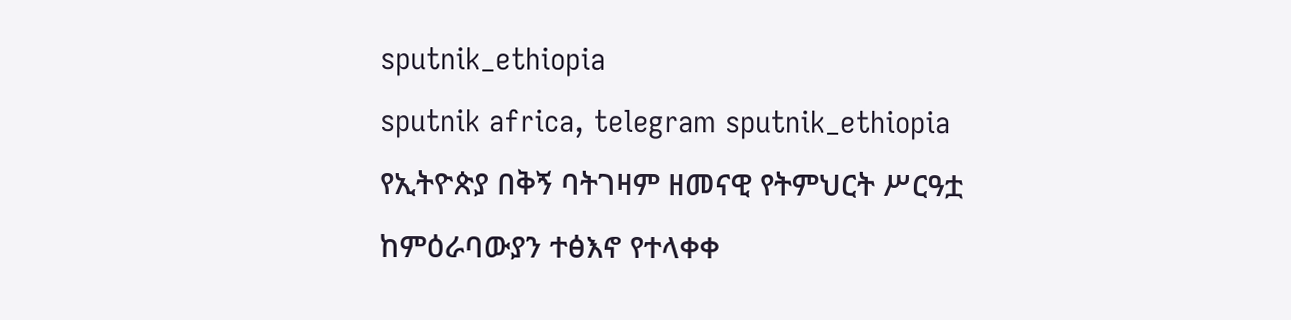sputnik_ethiopia
sputnik africa, telegram sputnik_ethiopia
የኢትዮጵያ በቅኝ ባትገዛም ዘመናዊ የትምህርት ሥርዓቷ ከምዕራባውያን ተፅእኖ የተላቀቀ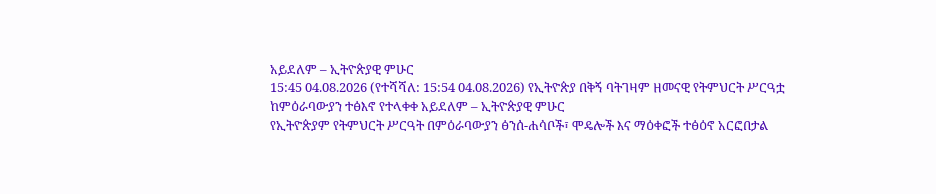አይደለም – ኢትዮጵያዊ ምሁር
15:45 04.08.2026 (የተሻሻለ: 15:54 04.08.2026) የኢትዮጵያ በቅኝ ባትገዛም ዘመናዊ የትምህርት ሥርዓቷ ከምዕራባውያን ተፅእኖ የተላቀቀ አይደለም – ኢትዮጵያዊ ምሁር
የኢትዮጵያም የትምህርት ሥርዓት በምዕራባውያን ፅንሰ-ሐሳቦች፣ ሞዴሎች እና ማዕቀፎች ተፅዕኖ አርፎበታል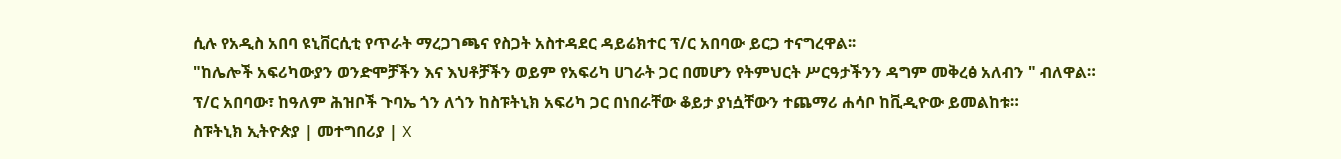ሲሉ የአዲስ አበባ ዩኒቨርሲቲ የጥራት ማረጋገጫና የስጋት አስተዳደር ዳይሬክተር ፕ/ር አበባው ይርጋ ተናግረዋል፡፡
"ከሌሎች አፍሪካውያን ወንድሞቻችን እና እህቶቻችን ወይም የአፍሪካ ሀገራት ጋር በመሆን የትምህርት ሥርዓታችንን ዳግም መቅረፅ አለብን " ብለዋል።
ፕ/ር አበባው፣ ከዓለም ሕዝቦች ጉባኤ ጎን ለጎን ከስፑትኒክ አፍሪካ ጋር በነበራቸው ቆይታ ያነሷቸውን ተጨማሪ ሐሳቦ ከቪዲዮው ይመልከቱ።
ስፑትኒክ ኢትዮጵያ | መተግበሪያ | X